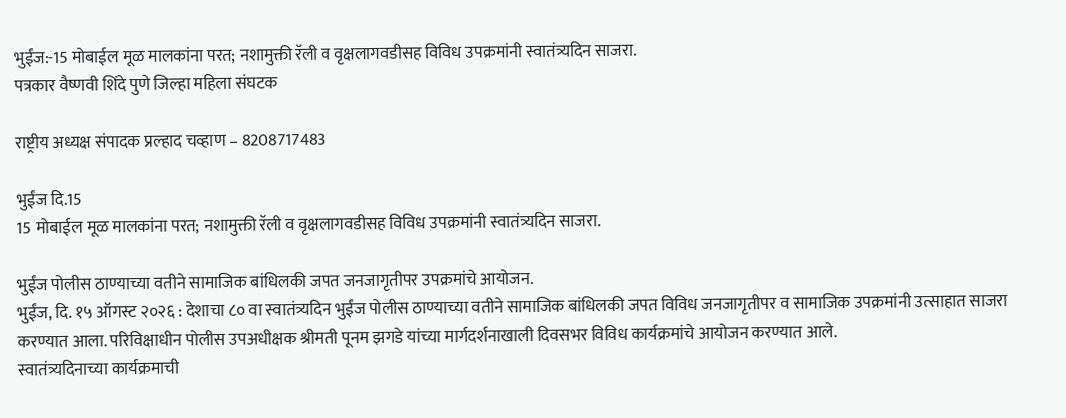भुईंज:-15 मोबाईल मूळ मालकांना परत; नशामुक्ती रॅली व वृक्षलागवडीसह विविध उपक्रमांनी स्वातंत्र्यदिन साजरा.
पत्रकार वैष्णवी शिंदे पुणे जिल्हा महिला संघटक

राष्ट्रीय अध्यक्ष संपादक प्रल्हाद चव्हाण – 8208717483

भुईंज दि.15
15 मोबाईल मूळ मालकांना परत; नशामुक्ती रॅली व वृक्षलागवडीसह विविध उपक्रमांनी स्वातंत्र्यदिन साजरा.

भुईंज पोलीस ठाण्याच्या वतीने सामाजिक बांधिलकी जपत जनजागृतीपर उपक्रमांचे आयोजन.
भुईंज, दि. १५ ऑगस्ट २०२६ : देशाचा ८० वा स्वातंत्र्यदिन भुईंज पोलीस ठाण्याच्या वतीने सामाजिक बांधिलकी जपत विविध जनजागृतीपर व सामाजिक उपक्रमांनी उत्साहात साजरा करण्यात आला. परिविक्षाधीन पोलीस उपअधीक्षक श्रीमती पूनम झगडे यांच्या मार्गदर्शनाखाली दिवसभर विविध कार्यक्रमांचे आयोजन करण्यात आले.
स्वातंत्र्यदिनाच्या कार्यक्रमाची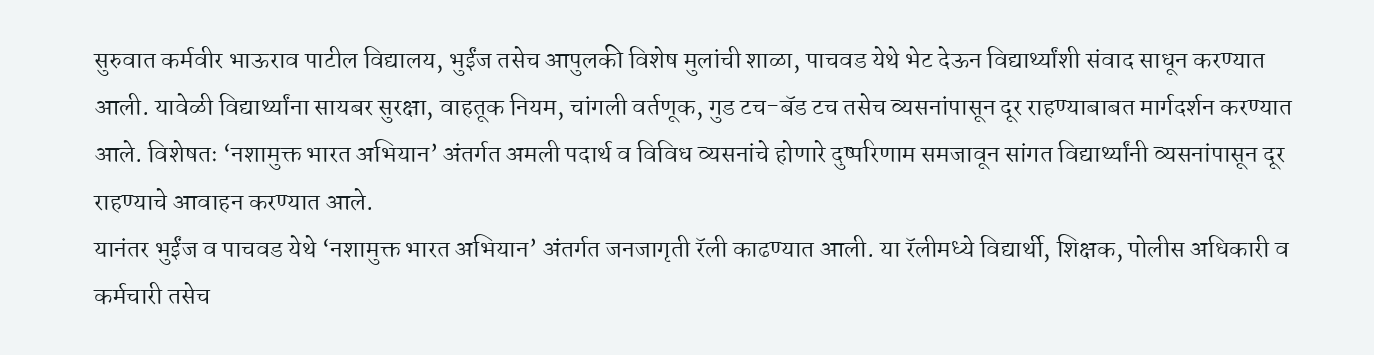सुरुवात कर्मवीर भाऊराव पाटील विद्यालय, भुईंज तसेच आपुलकी विशेष मुलांची शाळा, पाचवड येथे भेट देऊन विद्यार्थ्यांशी संवाद साधून करण्यात आली. यावेळी विद्यार्थ्यांना सायबर सुरक्षा, वाहतूक नियम, चांगली वर्तणूक, गुड टच-बॅड टच तसेच व्यसनांपासून दूर राहण्याबाबत मार्गदर्शन करण्यात आले. विशेषतः ‘नशामुक्त भारत अभियान’ अंतर्गत अमली पदार्थ व विविध व्यसनांचे होणारे दुष्परिणाम समजावून सांगत विद्यार्थ्यांनी व्यसनांपासून दूर राहण्याचे आवाहन करण्यात आले.
यानंतर भुईंज व पाचवड येथे ‘नशामुक्त भारत अभियान’ अंतर्गत जनजागृती रॅली काढण्यात आली. या रॅलीमध्ये विद्यार्थी, शिक्षक, पोलीस अधिकारी व कर्मचारी तसेच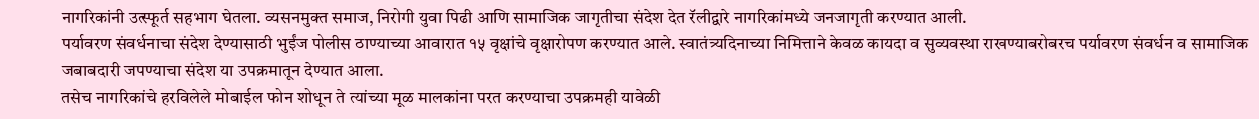नागरिकांनी उत्स्फूर्त सहभाग घेतला. व्यसनमुक्त समाज, निरोगी युवा पिढी आणि सामाजिक जागृतीचा संदेश देत रॅलीद्वारे नागरिकांमध्ये जनजागृती करण्यात आली.
पर्यावरण संवर्धनाचा संदेश देण्यासाठी भुईंज पोलीस ठाण्याच्या आवारात १५ वृक्षांचे वृक्षारोपण करण्यात आले. स्वातंत्र्यदिनाच्या निमित्ताने केवळ कायदा व सुव्यवस्था राखण्याबरोबरच पर्यावरण संवर्धन व सामाजिक जबाबदारी जपण्याचा संदेश या उपक्रमातून देण्यात आला.
तसेच नागरिकांचे हरविलेले मोबाईल फोन शोधून ते त्यांच्या मूळ मालकांना परत करण्याचा उपक्रमही यावेळी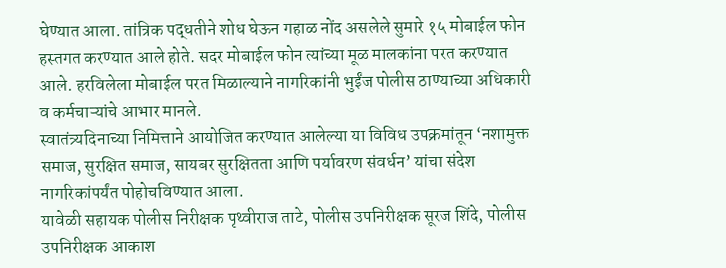घेण्यात आला. तांत्रिक पद्धतीने शोध घेऊन गहाळ नोंद असलेले सुमारे १५ मोबाईल फोन हस्तगत करण्यात आले होते. सदर मोबाईल फोन त्यांच्या मूळ मालकांना परत करण्यात आले. हरविलेला मोबाईल परत मिळाल्याने नागरिकांनी भुईंज पोलीस ठाण्याच्या अधिकारी व कर्मचाऱ्यांचे आभार मानले.
स्वातंत्र्यदिनाच्या निमित्ताने आयोजित करण्यात आलेल्या या विविध उपक्रमांतून ‘नशामुक्त समाज, सुरक्षित समाज, सायबर सुरक्षितता आणि पर्यावरण संवर्धन’ यांचा संदेश नागरिकांपर्यंत पोहोचविण्यात आला.
यावेळी सहायक पोलीस निरीक्षक पृथ्वीराज ताटे, पोलीस उपनिरीक्षक सूरज शिंदे, पोलीस उपनिरीक्षक आकाश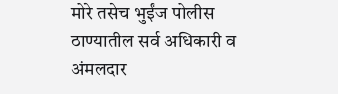मोरे तसेच भुईंज पोलीस ठाण्यातील सर्व अधिकारी व अंमलदार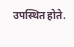उपस्थित होते.